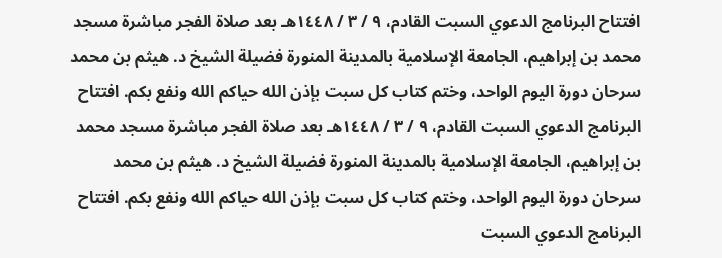افتتاح البرنامج الدعوي السبت القادم، ٩ / ٣ / ١٤٤٨هـ بعد صلاة الفجر مباشرة مسجد محمد بن إبراهيم، الجامعة الإسلامية بالمدينة المنورة فضيلة الشيخ د. هيثم بن محمد سرحان دورة اليوم الواحد، وختم كتاب كل سبت بإذن الله حياكم الله ونفع بكم. افتتاح البرنامج الدعوي السبت القادم، ٩ / ٣ / ١٤٤٨هـ بعد صلاة الفجر مباشرة مسجد محمد بن إبراهيم، الجامعة الإسلامية بالمدينة المنورة فضيلة الشيخ د. هيثم بن محمد سرحان دورة اليوم الواحد، وختم كتاب كل سبت بإذن الله حياكم الله ونفع بكم. افتتاح البرنامج الدعوي السبت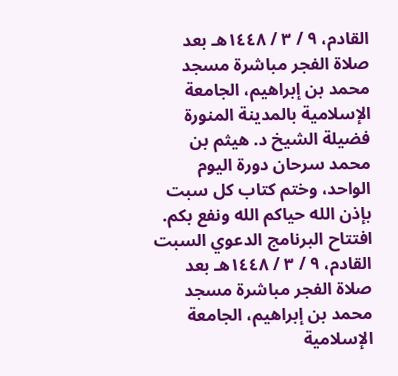القادم، ٩ / ٣ / ١٤٤٨هـ بعد صلاة الفجر مباشرة مسجد محمد بن إبراهيم، الجامعة الإسلامية بالمدينة المنورة فضيلة الشيخ د. هيثم بن محمد سرحان دورة اليوم الواحد، وختم كتاب كل سبت بإذن الله حياكم الله ونفع بكم. افتتاح البرنامج الدعوي السبت القادم، ٩ / ٣ / ١٤٤٨هـ بعد صلاة الفجر مباشرة مسجد محمد بن إبراهيم، الجامعة الإسلامية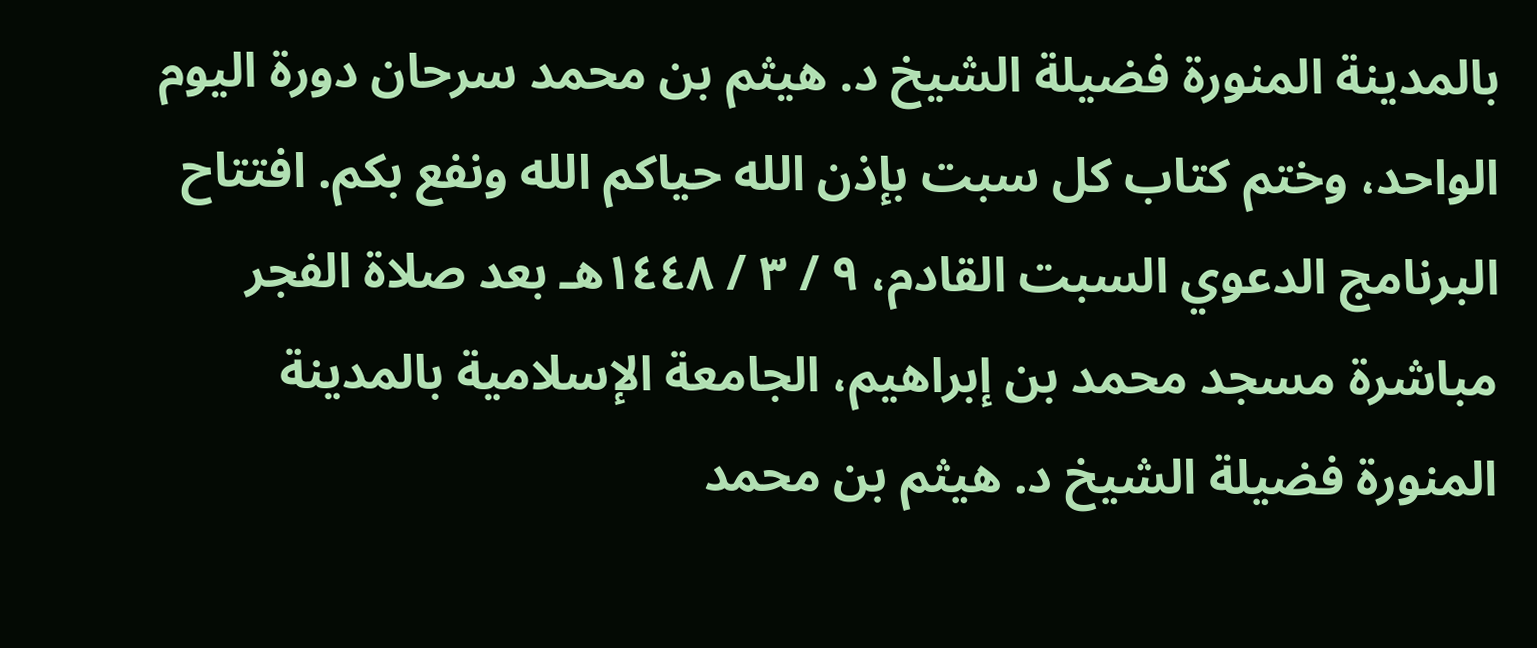بالمدينة المنورة فضيلة الشيخ د. هيثم بن محمد سرحان دورة اليوم الواحد، وختم كتاب كل سبت بإذن الله حياكم الله ونفع بكم. افتتاح البرنامج الدعوي السبت القادم، ٩ / ٣ / ١٤٤٨هـ بعد صلاة الفجر مباشرة مسجد محمد بن إبراهيم، الجامعة الإسلامية بالمدينة المنورة فضيلة الشيخ د. هيثم بن محمد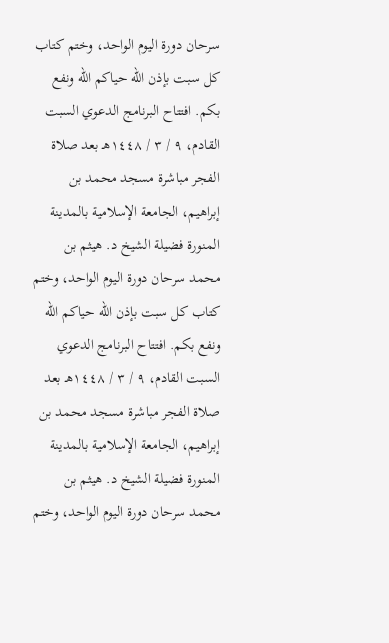سرحان دورة اليوم الواحد، وختم كتاب كل سبت بإذن الله حياكم الله ونفع بكم. افتتاح البرنامج الدعوي السبت القادم، ٩ / ٣ / ١٤٤٨هـ بعد صلاة الفجر مباشرة مسجد محمد بن إبراهيم، الجامعة الإسلامية بالمدينة المنورة فضيلة الشيخ د. هيثم بن محمد سرحان دورة اليوم الواحد، وختم كتاب كل سبت بإذن الله حياكم الله ونفع بكم. افتتاح البرنامج الدعوي السبت القادم، ٩ / ٣ / ١٤٤٨هـ بعد صلاة الفجر مباشرة مسجد محمد بن إبراهيم، الجامعة الإسلامية بالمدينة المنورة فضيلة الشيخ د. هيثم بن محمد سرحان دورة اليوم الواحد، وختم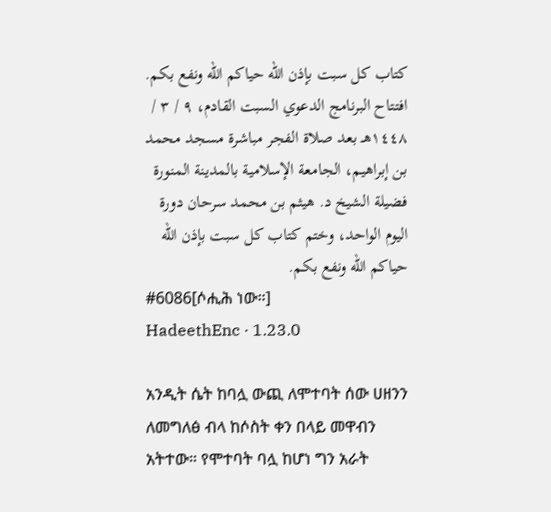كتاب كل سبت بإذن الله حياكم الله ونفع بكم. افتتاح البرنامج الدعوي السبت القادم، ٩ / ٣ / ١٤٤٨هـ بعد صلاة الفجر مباشرة مسجد محمد بن إبراهيم، الجامعة الإسلامية بالمدينة المنورة فضيلة الشيخ د. هيثم بن محمد سرحان دورة اليوم الواحد، وختم كتاب كل سبت بإذن الله حياكم الله ونفع بكم.
#6086[ሶሒሕ ነው።]
HadeethEnc · 1.23.0

አንዲት ሴት ከባሏ ውጪ ለሞተባት ሰው ሀዘንን ለመግለፅ ብላ ከሶስት ቀን በላይ መዋብን አትተው። የሞተባት ባሏ ከሆነ ግን አራት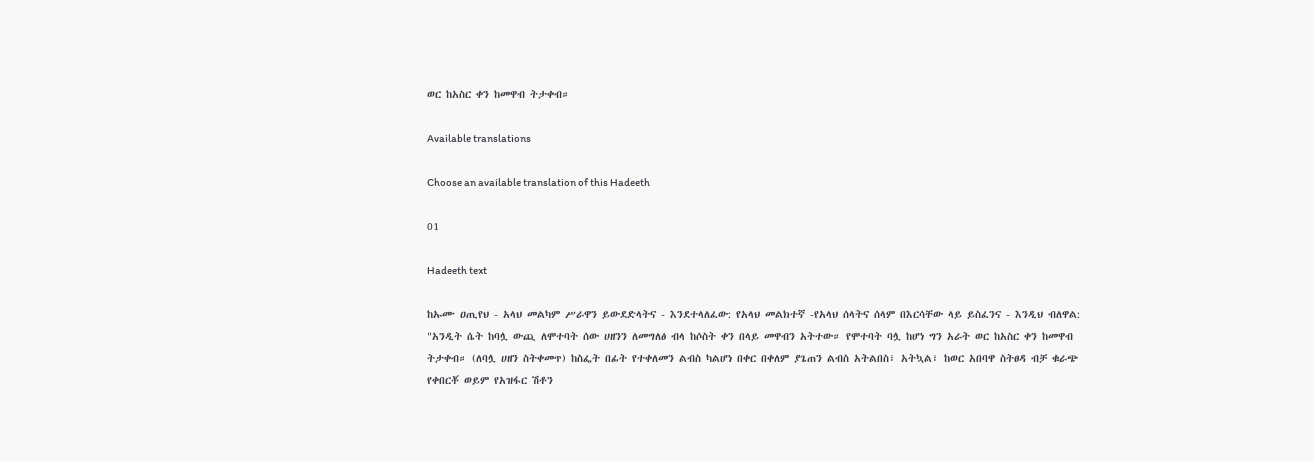ወር ከአስር ቀን ከመዋብ ትታቀብ።

Available translations

Choose an available translation of this Hadeeth

01

Hadeeth text

ከኡሙ ዐጢየህ - አላህ መልካም ሥራዋን ይውደድላትና - እንደተላለፈው: የአላህ መልክተኛ -የአላህ ሰላትና ሰላም በእርሳቸው ላይ ይስፈንና - እንዲህ ብለዋል: "አንዲት ሴት ከባሏ ውጪ ለሞተባት ሰው ሀዘንን ለመግለፅ ብላ ከሶስት ቀን በላይ መዋብን አትተው። የሞተባት ባሏ ከሆነ ግን አራት ወር ከአስር ቀን ከመዋብ ትታቀብ። (ለባሏ ሀዘን ስትቀመጥ) ከስፌት በፊት የተቀለመን ልብስ ካልሆነ በቀር በቀለም ያጌጠን ልብስ አትልበስ፣ አትኳል፣ ከወር አበባዋ ስትፀዳ ብቻ ቁራጭ የቀበርቾ ወይም የአዝፋር ሽቶን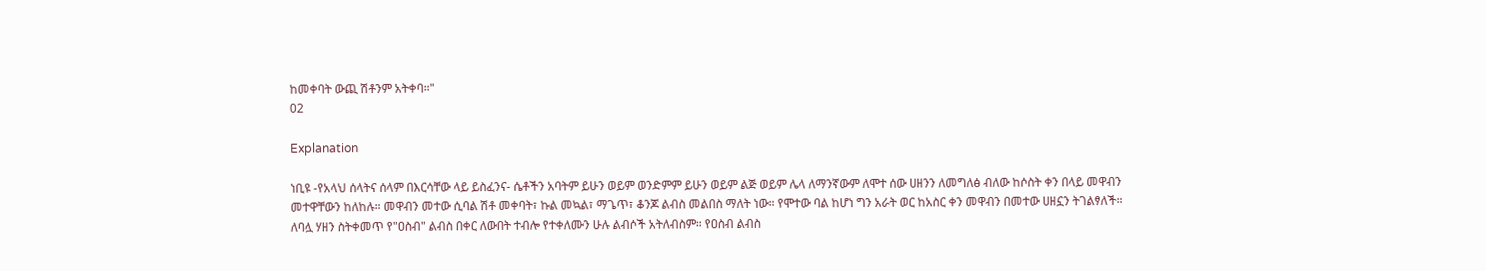ከመቀባት ውጪ ሽቶንም አትቀባ።"
02

Explanation

ነቢዩ -የአላህ ሰላትና ሰላም በእርሳቸው ላይ ይስፈንና- ሴቶችን አባትም ይሁን ወይም ወንድምም ይሁን ወይም ልጅ ወይም ሌላ ለማንኛውም ለሞተ ሰው ሀዘንን ለመግለፅ ብለው ከሶስት ቀን በላይ መዋብን መተዋቸውን ከለከሉ። መዋብን መተው ሲባል ሽቶ መቀባት፣ ኩል መኳል፣ ማጌጥ፣ ቆንጆ ልብስ መልበስ ማለት ነው። የሞተው ባል ከሆነ ግን አራት ወር ከአስር ቀን መዋብን በመተው ሀዘኗን ትገልፃለች። ለባሏ ሃዘን ስትቀመጥ የ"ዐስብ" ልብስ በቀር ለውበት ተብሎ የተቀለሙን ሁሉ ልብሶች አትለብስም። የዐስብ ልብስ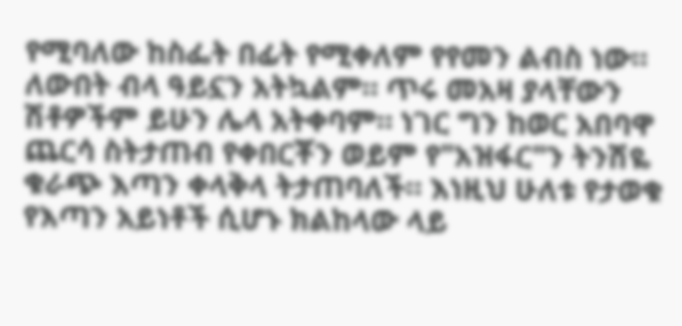የሚባለው ከስፌት በፊት የሚቀለም የየመን ልብስ ነው። ለውበት ብላ ዓይኗን አትኳልም። ጥሩ መአዛ ያላቸውን ሽቶዎችም ይሁን ሌላ አትቀባም። ነገር ግን ከወር አበባዋ ጨርሳ ስትታጠብ የቀበርቾን ወይም የ"አዝፋር"ን ትንሽዬ ቁራጭ እጣን ቀላቅላ ትታጠባለች። እነዚህ ሁለቱ የታወቁ የእጣን አይነቶች ሲሆኑ ክልከላው ላይ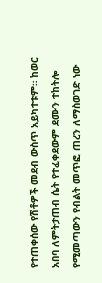የተጠቀሰው የሽቶዎች መደብ ውስጥ አይካተቱም። ከወር አበባ ለምትታጠብ ሴት የተፈቀደውም ደሙን ተከትሎ የሚመጣውን የብልት መጥፎ ጠረን ለማስወገድ ነው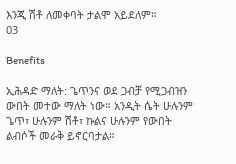እንጂ ሽቶ ለመቀባት ታልሞ አይደለም።
03

Benefits

ኢሕዳድ ማለት: ጌጥንና ወደ ጋብቻ የሚጋብዝን ውበት መተው ማለት ነው። አንዲት ሴት ሁሉንም ጌጥ፣ ሁሉንም ሽቶ፣ ኩልና ሁሉንም የውበት ልብሶች መራቅ ይኖርባታል።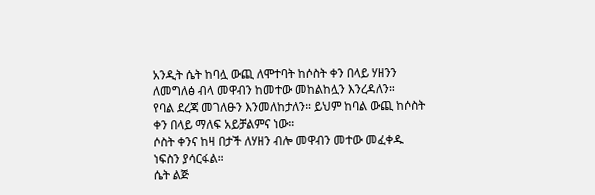አንዲት ሴት ከባሏ ውጪ ለሞተባት ከሶስት ቀን በላይ ሃዘንን ለመግለፅ ብላ መዋብን ከመተው መከልከሏን እንረዳለን።
የባል ደረጃ መገለፁን እንመለከታለን። ይህም ከባል ውጪ ከሶስት ቀን በላይ ማለፍ አይቻልምና ነው።
ሶስት ቀንና ከዛ በታች ለሃዘን ብሎ መዋብን መተው መፈቀዱ ነፍስን ያሳርፋል።
ሴት ልጅ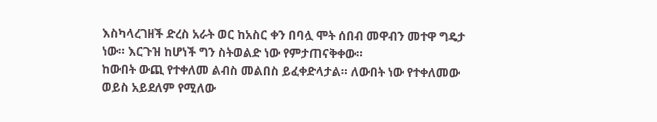እስካላረገዘች ድረስ አራት ወር ከአስር ቀን በባሏ ሞት ሰበብ መዋብን መተዋ ግዴታ ነው። እርጉዝ ከሆነች ግን ስትወልድ ነው የምታጠናቅቀው።
ከውበት ውጪ የተቀለመ ልብስ መልበስ ይፈቀድላታል። ለውበት ነው የተቀለመው ወይስ አይደለም የሚለው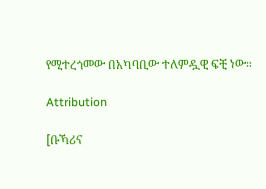የሚተረጎመው በአካባቢው ተለምዷዊ ፍቺ ነው።

Attribution

[ቡኻሪና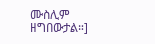ሙስሊም ዘግበውታል።]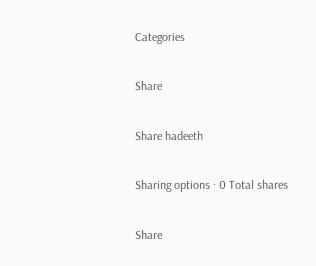Categories

Share

Share hadeeth

Sharing options · 0 Total shares

Share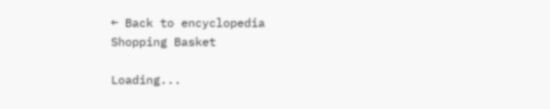← Back to encyclopedia
Shopping Basket

Loading...